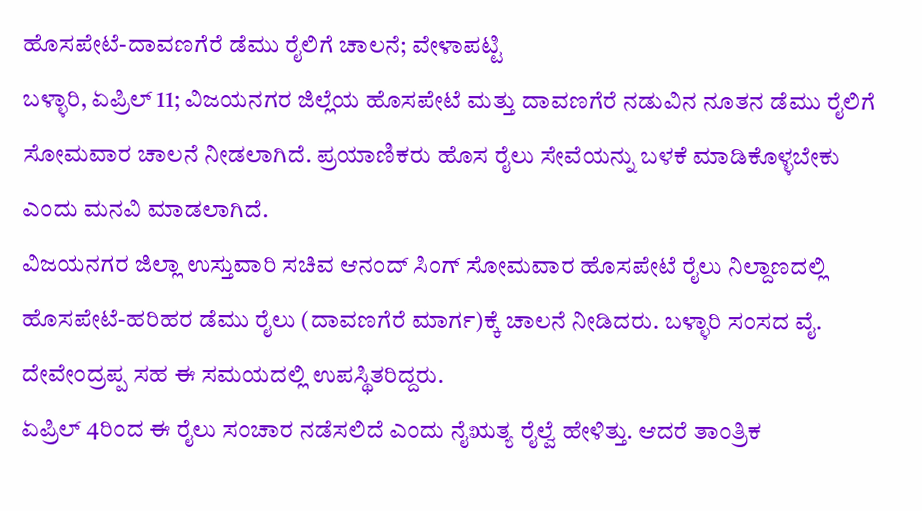ಹೊಸಪೇಟೆ-ದಾವಣಗೆರೆ ಡೆಮು ರೈಲಿಗೆ ಚಾಲನೆ; ವೇಳಾಪಟ್ಟಿ
ಬಳ್ಳಾರಿ, ಏಪ್ರಿಲ್ 11; ವಿಜಯನಗರ ಜಿಲ್ಲೆಯ ಹೊಸಪೇಟೆ ಮತ್ತು ದಾವಣಗೆರೆ ನಡುವಿನ ನೂತನ ಡೆಮು ರೈಲಿಗೆ ಸೋಮವಾರ ಚಾಲನೆ ನೀಡಲಾಗಿದೆ. ಪ್ರಯಾಣಿಕರು ಹೊಸ ರೈಲು ಸೇವೆಯನ್ನು ಬಳಕೆ ಮಾಡಿಕೊಳ್ಳಬೇಕು ಎಂದು ಮನವಿ ಮಾಡಲಾಗಿದೆ.
ವಿಜಯನಗರ ಜಿಲ್ಲಾ ಉಸ್ತುವಾರಿ ಸಚಿವ ಆನಂದ್ ಸಿಂಗ್ ಸೋಮವಾರ ಹೊಸಪೇಟೆ ರೈಲು ನಿಲ್ದಾಣದಲ್ಲಿ ಹೊಸಪೇಟೆ-ಹರಿಹರ ಡೆಮು ರೈಲು (ದಾವಣಗೆರೆ ಮಾರ್ಗ)ಕ್ಕೆ ಚಾಲನೆ ನೀಡಿದರು. ಬಳ್ಳಾರಿ ಸಂಸದ ವೈ. ದೇವೇಂದ್ರಪ್ಪ ಸಹ ಈ ಸಮಯದಲ್ಲಿ ಉಪಸ್ಥಿತರಿದ್ದರು.
ಏಪ್ರಿಲ್ 4ರಿಂದ ಈ ರೈಲು ಸಂಚಾರ ನಡೆಸಲಿದೆ ಎಂದು ನೈಋತ್ಯ ರೈಲ್ವೆ ಹೇಳಿತ್ತು. ಆದರೆ ತಾಂತ್ರಿಕ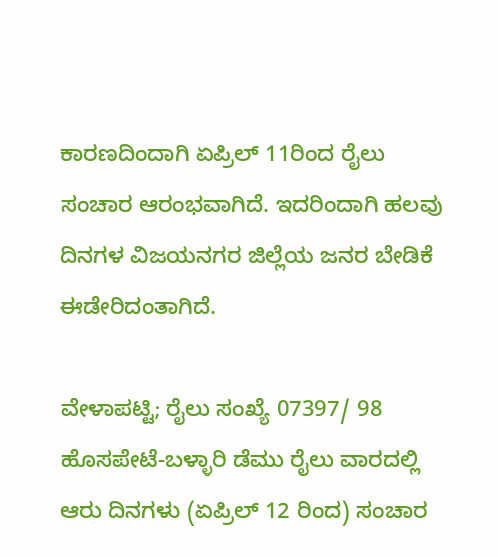ಕಾರಣದಿಂದಾಗಿ ಏಪ್ರಿಲ್ 11ರಿಂದ ರೈಲು ಸಂಚಾರ ಆರಂಭವಾಗಿದೆ. ಇದರಿಂದಾಗಿ ಹಲವು ದಿನಗಳ ವಿಜಯನಗರ ಜಿಲ್ಲೆಯ ಜನರ ಬೇಡಿಕೆ ಈಡೇರಿದಂತಾಗಿದೆ.

ವೇಳಾಪಟ್ಟಿ; ರೈಲು ಸಂಖ್ಯೆ 07397/ 98 ಹೊಸಪೇಟೆ-ಬಳ್ಳಾರಿ ಡೆಮು ರೈಲು ವಾರದಲ್ಲಿ ಆರು ದಿನಗಳು (ಏಪ್ರಿಲ್ 12 ರಿಂದ) ಸಂಚಾರ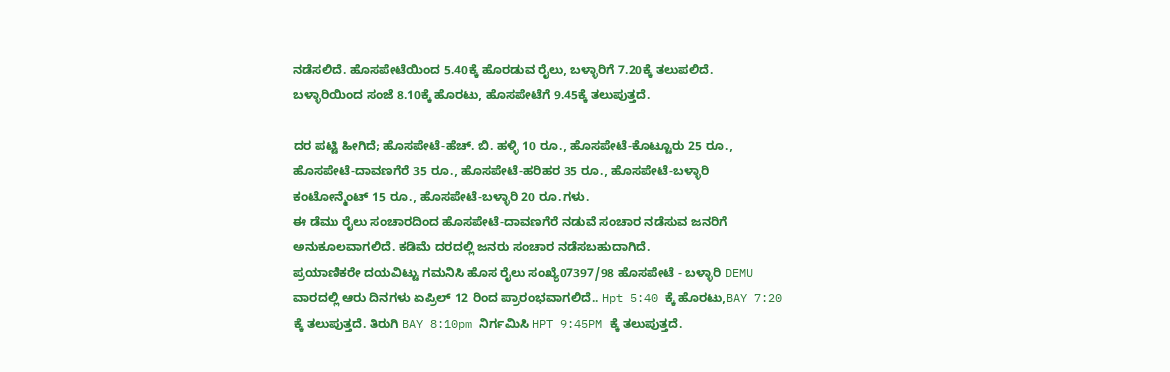ನಡೆಸಲಿದೆ. ಹೊಸಪೇಟೆಯಿಂದ 5.40ಕ್ಕೆ ಹೊರಡುವ ರೈಲು, ಬಳ್ಳಾರಿಗೆ 7.20ಕ್ಕೆ ತಲುಪಲಿದೆ. ಬಳ್ಳಾರಿಯಿಂದ ಸಂಜೆ 8.10ಕ್ಕೆ ಹೊರಟು, ಹೊಸಪೇಟೆಗೆ 9.45ಕ್ಕೆ ತಲುಪುತ್ತದೆ.

ದರ ಪಟ್ಟಿ ಹೀಗಿದೆ; ಹೊಸಪೇಟೆ-ಹೆಚ್. ಬಿ. ಹಳ್ಳಿ 10 ರೂ., ಹೊಸಪೇಟೆ-ಕೊಟ್ಟೂರು 25 ರೂ., ಹೊಸಪೇಟೆ-ದಾವಣಗೆರೆ 35 ರೂ., ಹೊಸಪೇಟೆ-ಹರಿಹರ 35 ರೂ., ಹೊಸಪೇಟೆ-ಬಳ್ಳಾರಿ ಕಂಟೋನ್ಮೆಂಟ್ 15 ರೂ., ಹೊಸಪೇಟೆ-ಬಳ್ಳಾರಿ 20 ರೂ.ಗಳು.
ಈ ಡೆಮು ರೈಲು ಸಂಚಾರದಿಂದ ಹೊಸಪೇಟೆ-ದಾವಣಗೆರೆ ನಡುವೆ ಸಂಚಾರ ನಡೆಸುವ ಜನರಿಗೆ ಅನುಕೂಲವಾಗಲಿದೆ. ಕಡಿಮೆ ದರದಲ್ಲಿ ಜನರು ಸಂಚಾರ ನಡೆಸಬಹುದಾಗಿದೆ.
ಪ್ರಯಾಣಿಕರೇ ದಯವಿಟ್ಟು ಗಮನಿಸಿ ಹೊಸ ರೈಲು ಸಂಖ್ಯೆ07397/98 ಹೊಸಪೇಟೆ - ಬಳ್ಳಾರಿ DEMU ವಾರದಲ್ಲಿ ಆರು ದಿನಗಳು ಏಪ್ರಿಲ್ 12 ರಿಂದ ಪ್ರಾರಂಭವಾಗಲಿದೆ.. Hpt 5:40 ಕ್ಕೆ ಹೊರಟು,BAY 7:20 ಕ್ಕೆ ತಲುಪುತ್ತದೆ. ತಿರುಗಿ BAY 8:10pm ನಿರ್ಗಮಿಸಿ HPT 9:45PM ಕ್ಕೆ ತಲುಪುತ್ತದೆ.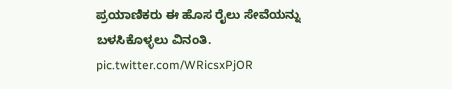ಪ್ರಯಾಣಿಕರು ಈ ಹೊಸ ರೈಲು ಸೇವೆಯನ್ನು ಬಳಸಿಕೊಳ್ಳಲು ವಿನಂತಿ. pic.twitter.com/WRicsxPjOR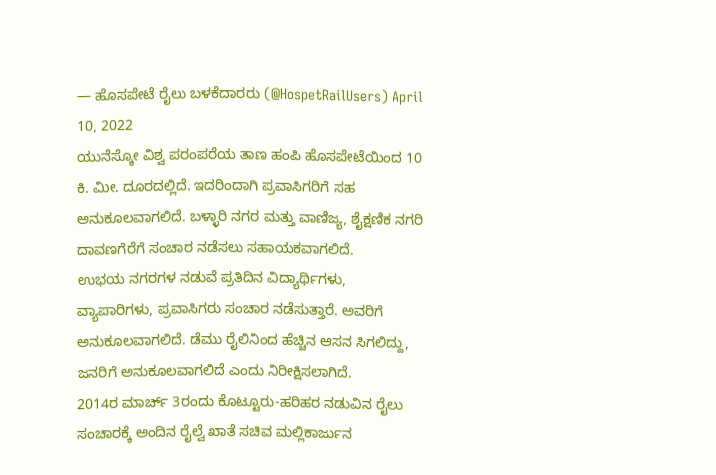— ಹೊಸಪೇಟೆ ರೈಲು ಬಳಕೆದಾರರು (@HospetRailUsers) April 10, 2022
ಯುನೆಸ್ಕೋ ವಿಶ್ವ ಪರಂಪರೆಯ ತಾಣ ಹಂಪಿ ಹೊಸಪೇಟೆಯಿಂದ 10 ಕಿ. ಮೀ. ದೂರದಲ್ಲಿದೆ. ಇದರಿಂದಾಗಿ ಪ್ರವಾಸಿಗರಿಗೆ ಸಹ ಅನುಕೂಲವಾಗಲಿದೆ. ಬಳ್ಳಾರಿ ನಗರ ಮತ್ತು ವಾಣಿಜ್ಯ, ಶೈಕ್ಷಣಿಕ ನಗರಿ ದಾವಣಗೆರೆಗೆ ಸಂಚಾರ ನಡೆಸಲು ಸಹಾಯಕವಾಗಲಿದೆ.
ಉಭಯ ನಗರಗಳ ನಡುವೆ ಪ್ರತಿದಿನ ವಿದ್ಯಾರ್ಥಿಗಳು, ವ್ಯಾಪಾರಿಗಳು, ಪ್ರವಾಸಿಗರು ಸಂಚಾರ ನಡೆಸುತ್ತಾರೆ. ಅವರಿಗೆ ಅನುಕೂಲವಾಗಲಿದೆ. ಡೆಮು ರೈಲಿನಿಂದ ಹೆಚ್ಚಿನ ಆಸನ ಸಿಗಲಿದ್ದು, ಜನರಿಗೆ ಅನುಕೂಲವಾಗಲಿದೆ ಎಂದು ನಿರೀಕ್ಷಿಸಲಾಗಿದೆ.
2014ರ ಮಾರ್ಚ್ 3ರಂದು ಕೊಟ್ಟೂರು-ಹರಿಹರ ನಡುವಿನ ರೈಲು ಸಂಚಾರಕ್ಕೆ ಅಂದಿನ ರೈಲ್ವೆ ಖಾತೆ ಸಚಿವ ಮಲ್ಲಿಕಾರ್ಜುನ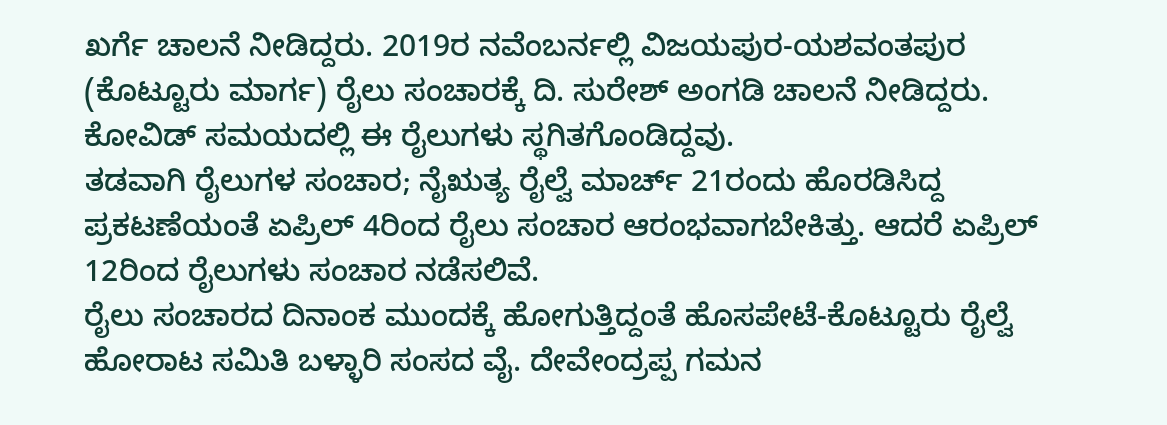ಖರ್ಗೆ ಚಾಲನೆ ನೀಡಿದ್ದರು. 2019ರ ನವೆಂಬರ್ನಲ್ಲಿ ವಿಜಯಪುರ-ಯಶವಂತಪುರ (ಕೊಟ್ಟೂರು ಮಾರ್ಗ) ರೈಲು ಸಂಚಾರಕ್ಕೆ ದಿ. ಸುರೇಶ್ ಅಂಗಡಿ ಚಾಲನೆ ನೀಡಿದ್ದರು. ಕೋವಿಡ್ ಸಮಯದಲ್ಲಿ ಈ ರೈಲುಗಳು ಸ್ಥಗಿತಗೊಂಡಿದ್ದವು.
ತಡವಾಗಿ ರೈಲುಗಳ ಸಂಚಾರ; ನೈಋತ್ಯ ರೈಲ್ವೆ ಮಾರ್ಚ್ 21ರಂದು ಹೊರಡಿಸಿದ್ದ ಪ್ರಕಟಣೆಯಂತೆ ಏಪ್ರಿಲ್ 4ರಿಂದ ರೈಲು ಸಂಚಾರ ಆರಂಭವಾಗಬೇಕಿತ್ತು. ಆದರೆ ಏಪ್ರಿಲ್ 12ರಿಂದ ರೈಲುಗಳು ಸಂಚಾರ ನಡೆಸಲಿವೆ.
ರೈಲು ಸಂಚಾರದ ದಿನಾಂಕ ಮುಂದಕ್ಕೆ ಹೋಗುತ್ತಿದ್ದಂತೆ ಹೊಸಪೇಟೆ-ಕೊಟ್ಟೂರು ರೈಲ್ವೆ ಹೋರಾಟ ಸಮಿತಿ ಬಳ್ಳಾರಿ ಸಂಸದ ವೈ. ದೇವೇಂದ್ರಪ್ಪ ಗಮನ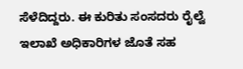ಸೆಳೆದಿದ್ದರು. ಈ ಕುರಿತು ಸಂಸದರು ರೈಲ್ವೆ ಇಲಾಖೆ ಅಧಿಕಾರಿಗಳ ಜೊತೆ ಸಹ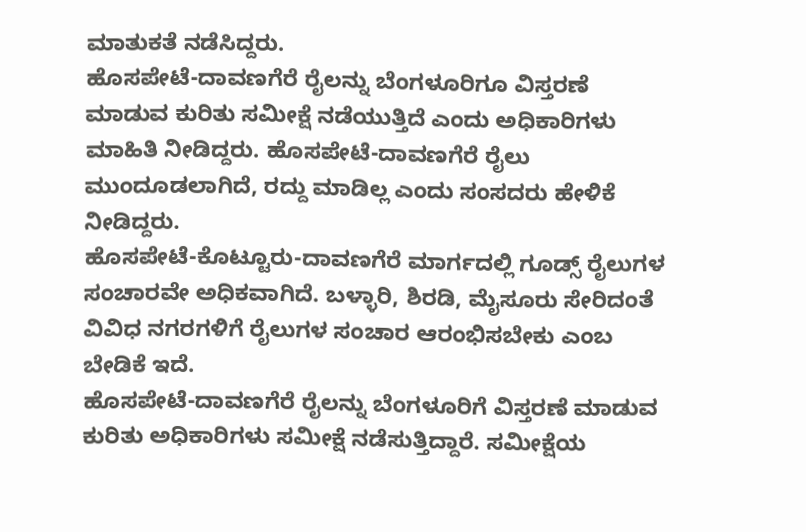ಮಾತುಕತೆ ನಡೆಸಿದ್ದರು.
ಹೊಸಪೇಟೆ-ದಾವಣಗೆರೆ ರೈಲನ್ನು ಬೆಂಗಳೂರಿಗೂ ವಿಸ್ತರಣೆ ಮಾಡುವ ಕುರಿತು ಸಮೀಕ್ಷೆ ನಡೆಯುತ್ತಿದೆ ಎಂದು ಅಧಿಕಾರಿಗಳು ಮಾಹಿತಿ ನೀಡಿದ್ದರು. ಹೊಸಪೇಟೆ-ದಾವಣಗೆರೆ ರೈಲು ಮುಂದೂಡಲಾಗಿದೆ, ರದ್ದು ಮಾಡಿಲ್ಲ ಎಂದು ಸಂಸದರು ಹೇಳಿಕೆ ನೀಡಿದ್ದರು.
ಹೊಸಪೇಟೆ-ಕೊಟ್ಟೂರು-ದಾವಣಗೆರೆ ಮಾರ್ಗದಲ್ಲಿ ಗೂಡ್ಸ್ ರೈಲುಗಳ ಸಂಚಾರವೇ ಅಧಿಕವಾಗಿದೆ. ಬಳ್ಳಾರಿ, ಶಿರಡಿ, ಮೈಸೂರು ಸೇರಿದಂತೆ ವಿವಿಧ ನಗರಗಳಿಗೆ ರೈಲುಗಳ ಸಂಚಾರ ಆರಂಭಿಸಬೇಕು ಎಂಬ ಬೇಡಿಕೆ ಇದೆ.
ಹೊಸಪೇಟೆ-ದಾವಣಗೆರೆ ರೈಲನ್ನು ಬೆಂಗಳೂರಿಗೆ ವಿಸ್ತರಣೆ ಮಾಡುವ ಕುರಿತು ಅಧಿಕಾರಿಗಳು ಸಮೀಕ್ಷೆ ನಡೆಸುತ್ತಿದ್ದಾರೆ. ಸಮೀಕ್ಷೆಯ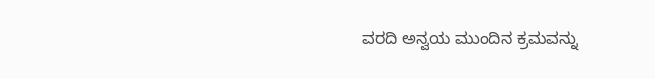ವರದಿ ಅನ್ವಯ ಮುಂದಿನ ಕ್ರಮವನ್ನು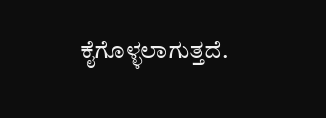ಕೈಗೊಳ್ಳಲಾಗುತ್ತದೆ.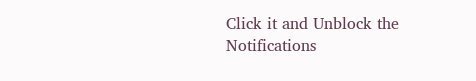Click it and Unblock the Notifications